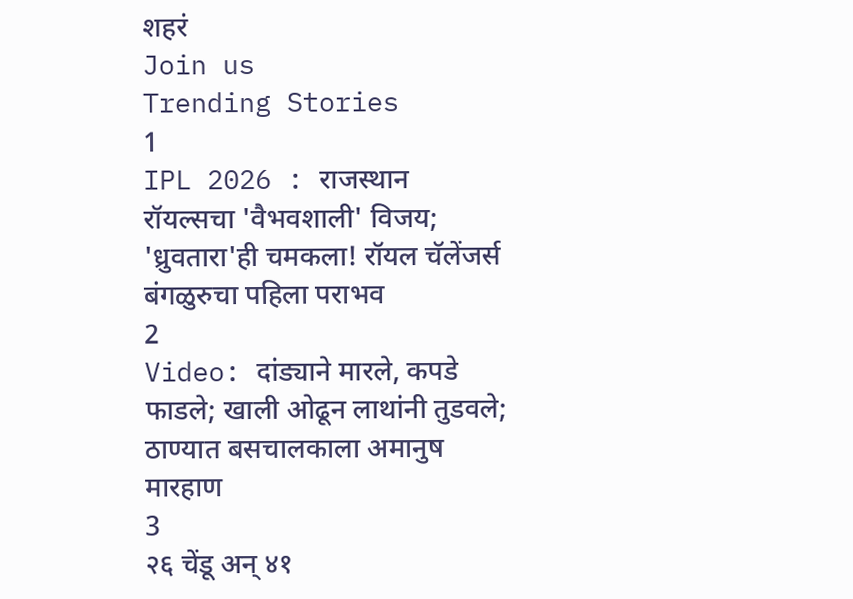शहरं
Join us
Trending Stories
1
IPL 2026 : राजस्थान रॉयल्सचा 'वैभवशाली' विजय; 'ध्रुवतारा'ही चमकला! रॉयल चॅलेंजर्स बंगळुरुचा पहिला पराभव
2
Video: दांड्याने मारले, कपडे फाडले; खाली ओढून लाथांनी तुडवले; ठाण्यात बसचालकाला अमानुष मारहाण
3
२६ चेंडू अन् ४१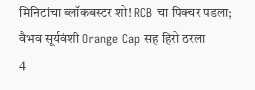मिनिटांचा ब्लॉकबस्टर शो! RCB चा पिक्चर पडला; वैभव सूर्यवंशी Orange Cap सह हिरो ठरला
4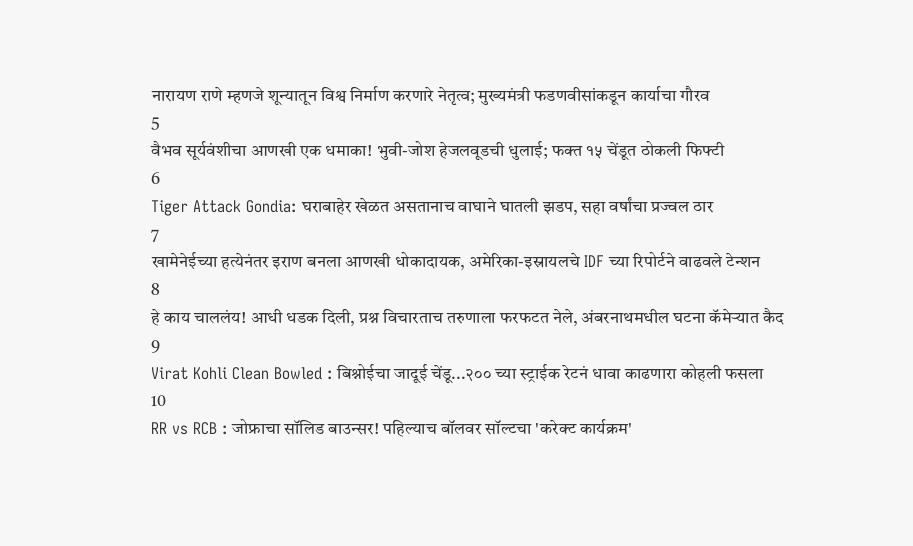नारायण राणे म्हणजे शून्यातून विश्व निर्माण करणारे नेतृत्व; मुख्यमंत्री फडणवीसांकडून कार्याचा गौरव
5
वैभव सूर्यवंशीचा आणखी एक धमाका! भुवी-जोश हेजलवूडची धुलाई; फक्त १५ चेंडूत ठोकली फिफ्टी
6
Tiger Attack Gondia: घराबाहेर खेळत असतानाच वाघाने घातली झडप, सहा वर्षांचा प्रज्वल ठार
7
खामेनेईच्या हत्येनंतर इराण बनला आणखी धोकादायक, अमेरिका-इस्रायलचे IDF च्या रिपोर्टने वाढवले टेन्शन
8
हे काय चाललंय! आधी धडक दिली, प्रश्न विचारताच तरुणाला फरफटत नेले, अंबरनाथमधील घटना कॅमेऱ्यात कैद
9
Virat Kohli Clean Bowled : बिश्नोईचा जादूई चेंडू...२०० च्या स्ट्राईक रेटनं धावा काढणारा कोहली फसला
10
RR vs RCB : जोफ्राचा सॉलिड बाउन्सर! पहिल्याच बॉलवर सॉल्टचा 'करेक्ट कार्यक्रम'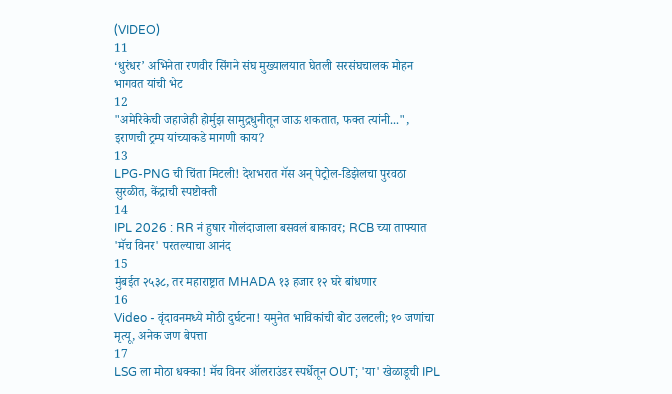(VIDEO)
11
‘धुरंधर’ अभिनेता रणवीर सिंगने संघ मुख्यालयात घेतली सरसंघचालक मोहन भागवत यांची भेट
12
"अमेरिकेची जहाजेही होर्मुझ सामुद्रधुनीतून जाऊ शकतात, फक्त त्यांनी...", इराणची ट्रम्प यांच्याकडे मागणी काय?
13
LPG-PNG ची चिंता मिटली! देशभरात गॅस अन् पेट्रोल-डिझेलचा पुरवठा सुरळीत, केंद्राची स्पष्टोक्ती
14
IPL 2026 : RR नं हुषार गोलंदाजाला बसवलं बाकावर; RCB च्या ताफ्यात 'मॅच विनर' परतल्याचा आनंद
15
मुंबईत २५३८, तर महाराष्ट्रात MHADA १३ हजार १२ घरे बांधणार
16
Video - वृंदावनमध्ये मोठी दुर्घटना! यमुनेत भाविकांची बोट उलटली; १० जणांचा मृत्यू, अनेक जण बेपत्ता
17
LSG ला मोठा धक्का! मॅच विनर ऑलराउंडर स्पर्धेतून OUT; 'या' खेळाडूची IPL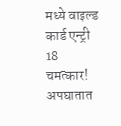मध्ये वाइल्ड कार्ड एन्ट्री
18
चमत्कार! अपघातात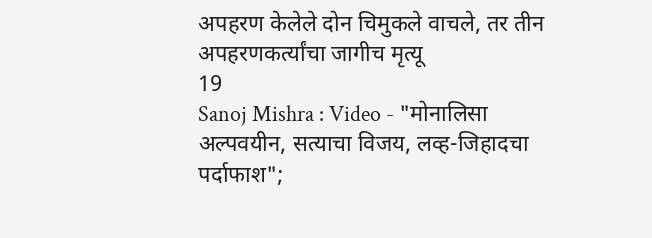अपहरण केलेले दोन चिमुकले वाचले, तर तीन अपहरणकर्त्यांचा जागीच मृत्यू
19
Sanoj Mishra : Video - "मोनालिसा अल्पवयीन, सत्याचा विजय, लव्ह-जिहादचा पर्दाफाश";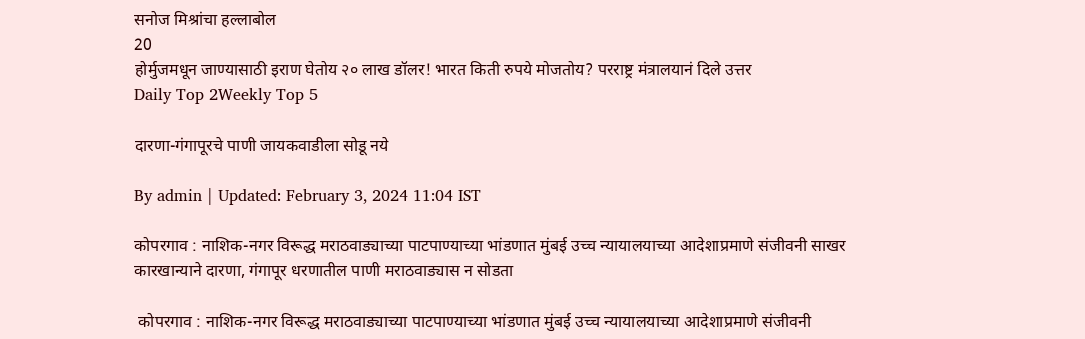सनोज मिश्रांचा हल्लाबोल
20
होर्मुजमधून जाण्यासाठी इराण घेतोय २० लाख डॉलर! भारत किती रुपये मोजतोय? परराष्ट्र मंत्रालयानं दिले उत्तर
Daily Top 2Weekly Top 5

दारणा-गंगापूरचे पाणी जायकवाडीला सोडू नये

By admin | Updated: February 3, 2024 11:04 IST

कोपरगाव : नाशिक-नगर विरूद्ध मराठवाड्याच्या पाटपाण्याच्या भांडणात मुंबई उच्च न्यायालयाच्या आदेशाप्रमाणे संजीवनी साखर कारखान्याने दारणा, गंगापूर धरणातील पाणी मराठवाड्यास न सोडता

 कोपरगाव : नाशिक-नगर विरूद्ध मराठवाड्याच्या पाटपाण्याच्या भांडणात मुंबई उच्च न्यायालयाच्या आदेशाप्रमाणे संजीवनी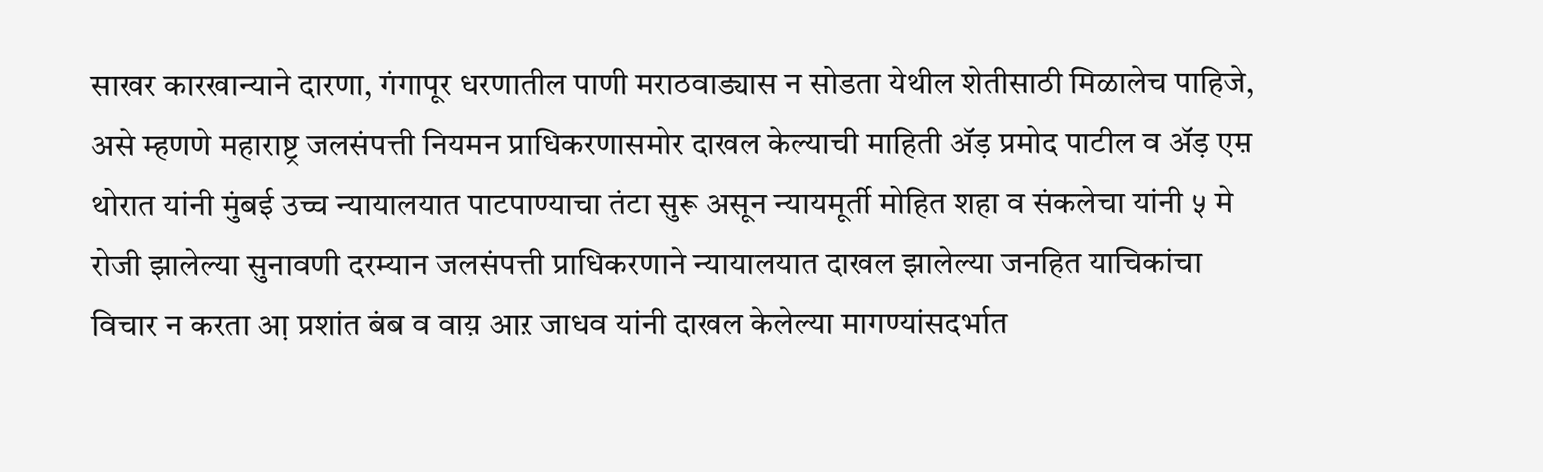साखर कारखान्याने दारणा, गंगापूर धरणातील पाणी मराठवाड्यास न सोडता येथील शेतीसाठी मिळालेच पाहिजे, असे म्हणणे महाराष्ट्र जलसंपत्ती नियमन प्राधिकरणासमोर दाखल केल्याची माहिती अ‍ॅड़ प्रमोद पाटील व अ‍ॅड़ एम़ थोरात यांनी मुंबई उच्च न्यायालयात पाटपाण्याचा तंटा सुरू असून न्यायमूर्ती मोहित शहा व संकलेचा यांनी ५ मे रोजी झालेल्या सुनावणी दरम्यान जलसंपत्ती प्राधिकरणाने न्यायालयात दाखल झालेल्या जनहित याचिकांचा विचार न करता आ़ प्रशांत बंब व वाय़ आऱ जाधव यांनी दाखल केलेल्या मागण्यांसदर्भात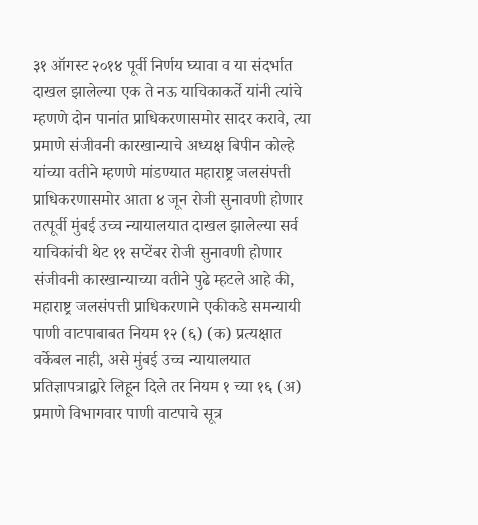३१ ऑगस्ट २०१४ पूर्वी निर्णय घ्यावा व या संदर्भात दाखल झालेल्या एक ते नऊ याचिकाकर्ते यांनी त्यांचे म्हणणे दोन पानांत प्राधिकरणासमोर सादर करावे, त्या प्रमाणे संजीवनी कारखान्याचे अध्यक्ष बिपीन कोल्हे यांच्या वतीने म्हणणे मांडण्यात महाराष्ट्र जलसंपत्ती प्राधिकरणासमोर आता ४ जून रोजी सुनावणी होणार तत्पूर्वी मुंबई उच्च न्यायालयात दाखल झालेल्या सर्व याचिकांची थेट ११ सप्टेंबर रोजी सुनावणी होणार संजीवनी कारखान्याच्या वतीने पुढे म्हटले आहे की, महाराष्ट्र जलसंपत्ती प्राधिकरणाने एकीकडे समन्यायी पाणी वाटपाबाबत नियम १२ (६) (क) प्रत्यक्षात वर्केबल नाही, असे मुंबई उच्च न्यायालयात प्रतिज्ञापत्राद्वारे लिहून दिले तर नियम १ च्या १६ (अ) प्रमाणे विभागवार पाणी वाटपाचे सूत्र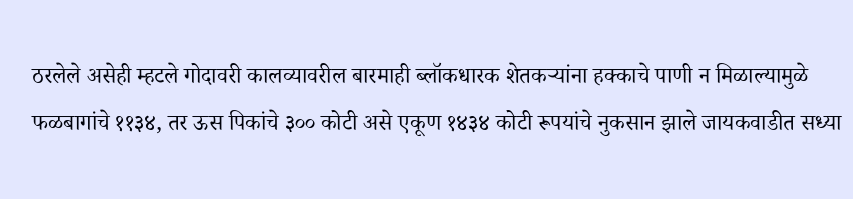ठरलेले असेही म्हटले गोदावरी कालव्यावरील बारमाही ब्लॉकधारक शेतकर्‍यांना हक्काचे पाणी न मिळाल्यामुळे फळबागांचे ११३४, तर ऊस पिकांचे ३०० कोटी असे एकूण १४३४ कोटी रूपयांचे नुकसान झाले जायकवाडीत सध्या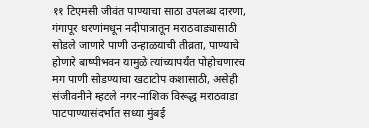११ टिएमसी जीवंत पाण्याचा साठा उपलब्ध दारणा, गंगापूर धरणांमधून नदीपात्रातून मराठवाड्यासाठी सोडले जाणारे पाणी उन्हाळयाची तीव्रता, पाण्याचे होणारे बाष्पीभवन यामुळे त्यांच्यापर्यंत पोहोचणारच मग पाणी सोडण्याचा खटाटोप कशासाठी, असेही संजीवनीने म्हटले नगर-नाशिक विरूद्ध मराठवाडा पाटपाण्यासंदर्भात सध्या मुंबई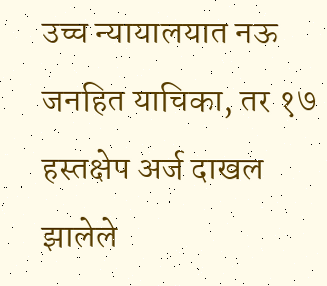उच्च न्यायालयात नऊ जनहित याचिका, तर १७ हस्तक्षेप अर्ज दाखल झालेले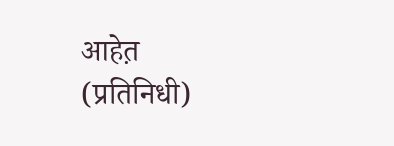आहेत़ (प्रतिनिधी)